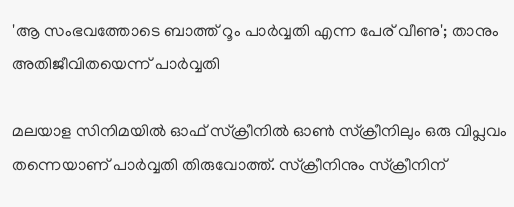'ആ സംഭവത്തോടെ ബാത്ത് റൂം പാര്‍വ്വതി എന്ന പേര് വീണു'; താനും അതിജീവിതയെന്ന് പാര്‍വ്വതി

മലയാള സിനിമയില്‍ ഓഫ് സ്‌ക്രീനില്‍ ഓണ്‍ സ്‌ക്രീനിലും ഒരു വിപ്ലവം തന്നെയാണ് പാര്‍വ്വതി തിരുവോത്ത്. സ്‌ക്രീനിനും സ്‌ക്രീനിന്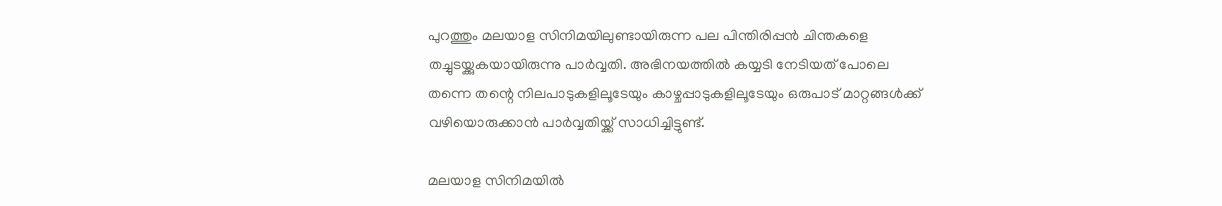പുറത്തും മലയാള സിനിമയിലുണ്ടായിരുന്ന പല പിന്തിരിപ്പന്‍ ചിന്തകളെ തച്ചുടയ്ക്കുകയായിരുന്നു പാര്‍വ്വതി. അഭിനയത്തില്‍ കയ്യടി നേടിയത് പോലെ തന്നെ തന്റെ നിലപാടുകളിലൂടേയും കാഴ്ചപ്പാടുകളിലൂടേയും ഒരുപാട് മാറ്റങ്ങള്‍ക്ക് വഴിയൊരുക്കാന്‍ പാര്‍വ്വതിയ്ക്ക് സാധിച്ചിട്ടുണ്ട്.

മലയാള സിനിമയില്‍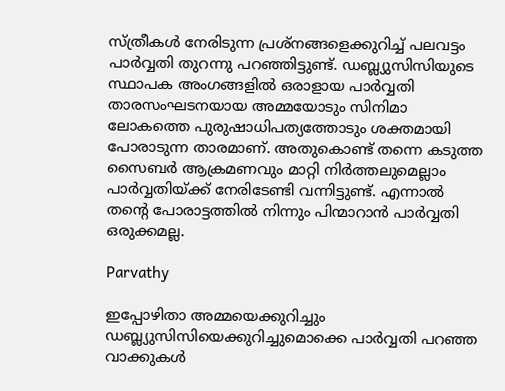സ്ത്രീകള്‍ നേരിടുന്ന പ്രശ്‌നങ്ങളെക്കുറിച്ച് പലവട്ടം പാര്‍വ്വതി തുറന്നു പറഞ്ഞിട്ടുണ്ട്. ഡബ്ല്യുസിസിയുടെ സ്ഥാപക അംഗങ്ങളില്‍ ഒരാളായ പാര്‍വ്വതി താരസംഘടനയായ അമ്മയോടും സിനിമാ ലോകത്തെ പുരുഷാധിപത്യത്തോടും ശക്തമായി പോരാടുന്ന താരമാണ്. അതുകൊണ്ട് തന്നെ കടുത്ത സൈബര്‍ ആക്രമണവും മാറ്റി നിര്‍ത്തലുമെല്ലാം പാര്‍വ്വതിയ്ക്ക് നേരിടേണ്ടി വന്നിട്ടുണ്ട്. എന്നാല്‍ തന്റെ പോരാട്ടത്തില്‍ നിന്നും പിന്മാറാന്‍ പാര്‍വ്വതി ഒരുക്കമല്ല.

Parvathy

ഇപ്പോഴിതാ അമ്മയെക്കുറിച്ചും ഡബ്ല്യുസിസിയെക്കുറിച്ചുമൊക്കെ പാര്‍വ്വതി പറഞ്ഞ വാക്കുകള്‍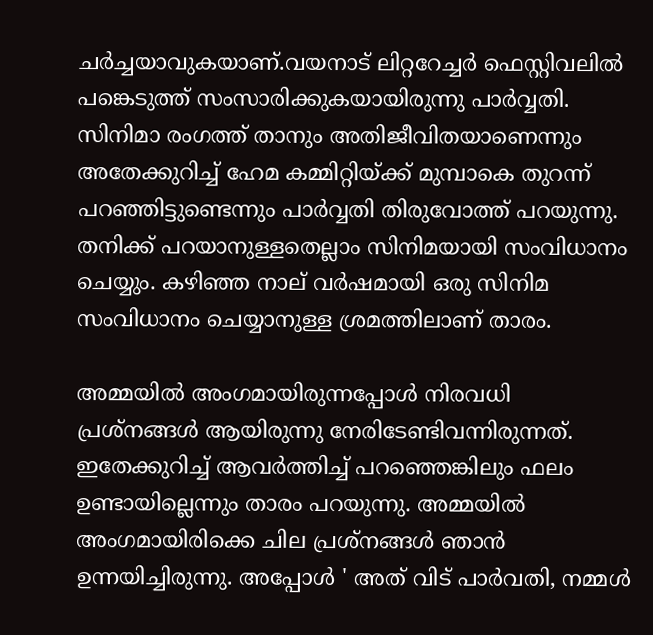ചര്‍ച്ചയാവുകയാണ്.വയനാട് ലിറ്ററേച്ചര്‍ ഫെസ്റ്റിവലില്‍ പങ്കെടുത്ത് സംസാരിക്കുകയായിരുന്നു പാര്‍വ്വതി. സിനിമാ രംഗത്ത് താനും അതിജീവിതയാണെന്നും അതേക്കുറിച്ച് ഹേമ കമ്മിറ്റിയ്ക്ക് മുമ്പാകെ തുറന്ന് പറഞ്ഞിട്ടുണ്ടെന്നും പാര്‍വ്വതി തിരുവോത്ത് പറയുന്നു. തനിക്ക് പറയാനുള്ളതെല്ലാം സിനിമയായി സംവിധാനം ചെയ്യും. കഴിഞ്ഞ നാല് വര്‍ഷമായി ഒരു സിനിമ സംവിധാനം ചെയ്യാനുള്ള ശ്രമത്തിലാണ് താരം.

അമ്മയില്‍ അംഗമായിരുന്നപ്പോള്‍ നിരവധി പ്രശ്നങ്ങള്‍ ആയിരുന്നു നേരിടേണ്ടിവന്നിരുന്നത്. ഇതേക്കുറിച്ച് ആവര്‍ത്തിച്ച് പറഞ്ഞെങ്കിലും ഫലം ഉണ്ടായില്ലെന്നും താരം പറയുന്നു. അമ്മയില്‍ അംഗമായിരിക്കെ ചില പ്രശ്നങ്ങള്‍ ഞാന്‍ ഉന്നയിച്ചിരുന്നു. അപ്പോള്‍ ' അത് വിട് പാര്‍വതി, നമ്മള്‍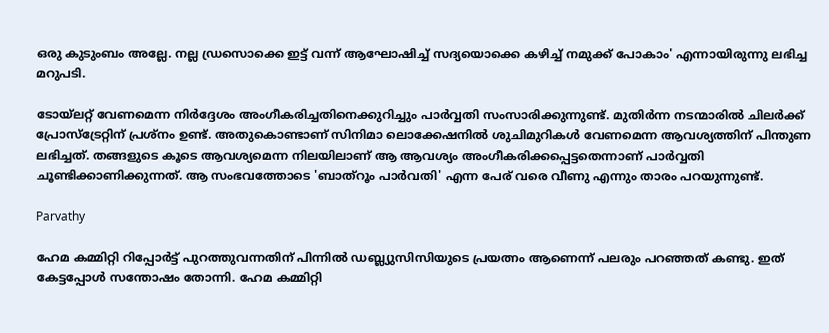ഒരു കുടുംബം അല്ലേ. നല്ല ഡ്രസൊക്കെ ഇട്ട് വന്ന് ആഘോഷിച്ച് സദ്യയൊക്കെ കഴിച്ച് നമുക്ക് പോകാം' എന്നായിരുന്നു ലഭിച്ച മറുപടി.

ടോയ്‌ലറ്റ് വേണമെന്ന നിര്‍ദ്ദേശം അംഗീകരിച്ചതിനെക്കുറിച്ചും പാര്‍വ്വതി സംസാരിക്കുന്നുണ്ട്. മുതിര്‍ന്ന നടന്മാരില്‍ ചിലര്‍ക്ക് പ്രോസ്ട്രേറ്റിന് പ്രശ്നം ഉണ്ട്. അതുകൊണ്ടാണ് സിനിമാ ലൊക്കേഷനില്‍ ശുചിമുറികള്‍ വേണമെന്ന ആവശ്യത്തിന് പിന്തുണ ലഭിച്ചത്. തങ്ങളുടെ കൂടെ ആവശ്യമെന്ന നിലയിലാണ് ആ ആവശ്യം അംഗീകരിക്കപ്പെട്ടതെന്നാണ് പാര്‍വ്വതി ചൂണ്ടിക്കാണിക്കുന്നത്. ആ സംഭവത്തോടെ 'ബാത്‌റൂം പാര്‍വതി' എന്ന പേര് വരെ വീണു എന്നും താരം പറയുന്നുണ്ട്.

Parvathy

ഹേമ കമ്മിറ്റി റിപ്പോര്‍ട്ട് പുറത്തുവന്നതിന് പിന്നില്‍ ഡബ്ല്യുസിസിയുടെ പ്രയത്നം ആണെന്ന് പലരും പറഞ്ഞത് കണ്ടു. ഇത് കേട്ടപ്പോള്‍ സന്തോഷം തോന്നി. ഹേമ കമ്മിറ്റി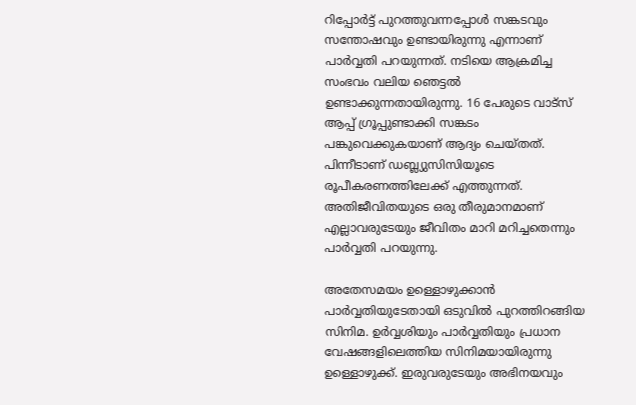റിപ്പോര്‍ട്ട് പുറത്തുവന്നപ്പോള്‍ സങ്കടവും സന്തോഷവും ഉണ്ടായിരുന്നു എന്നാണ് പാര്‍വ്വതി പറയുന്നത്. നടിയെ ആക്രമിച്ച സംഭവം വലിയ ഞെട്ടല്‍ ഉണ്ടാക്കുന്നതായിരുന്നു. 16 പേരുടെ വാട്‌സ് ആപ്പ് ഗ്രൂപ്പുണ്ടാക്കി സങ്കടം പങ്കുവെക്കുകയാണ് ആദ്യം ചെയ്തത്. പിന്നീടാണ് ഡബ്ല്യുസിസിയൂടെ രൂപീകരണത്തിലേക്ക് എത്തുന്നത്. അതിജീവിതയുടെ ഒരു തീരുമാനമാണ് എല്ലാവരുടേയും ജീവിതം മാറി മറിച്ചതെന്നും പാര്‍വ്വതി പറയുന്നു.

അതേസമയം ഉള്ളൊഴുക്കാന്‍ പാര്‍വ്വതിയുടേതായി ഒടുവില്‍ പുറത്തിറങ്ങിയ സിനിമ. ഉര്‍വ്വശിയും പാര്‍വ്വതിയും പ്രധാന വേഷങ്ങളിലെത്തിയ സിനിമയായിരുന്നു ഉള്ളൊഴുക്ക്. ഇരുവരുടേയും അഭിനയവും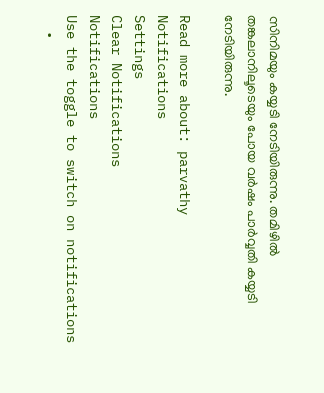സിനിമയും കയ്യടി നേടിയിരുന്നു. തമിഴില്‍ തങ്കലാനിലൂടെയും പോയ വര്‍ഷം പാര്‍വ്വതി കയ്യടി നേടിയിരുന്നു.

Read more about: parvathy
Notifications
Settings
Clear Notifications
Notifications
Use the toggle to switch on notifications
  •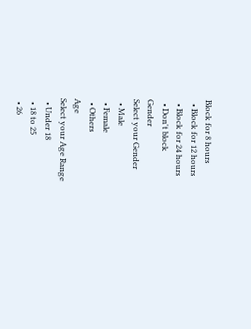Block for 8 hours
  • Block for 12 hours
  • Block for 24 hours
  • Don't block
Gender
Select your Gender
  • Male
  • Female
  • Others
Age
Select your Age Range
  • Under 18
  • 18 to 25
  • 26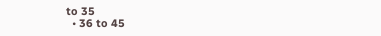to 35
  • 36 to 45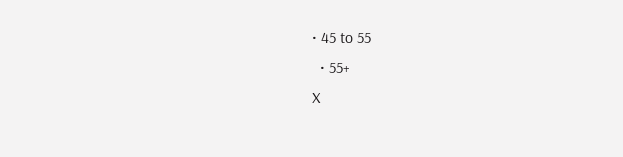• 45 to 55
  • 55+
X